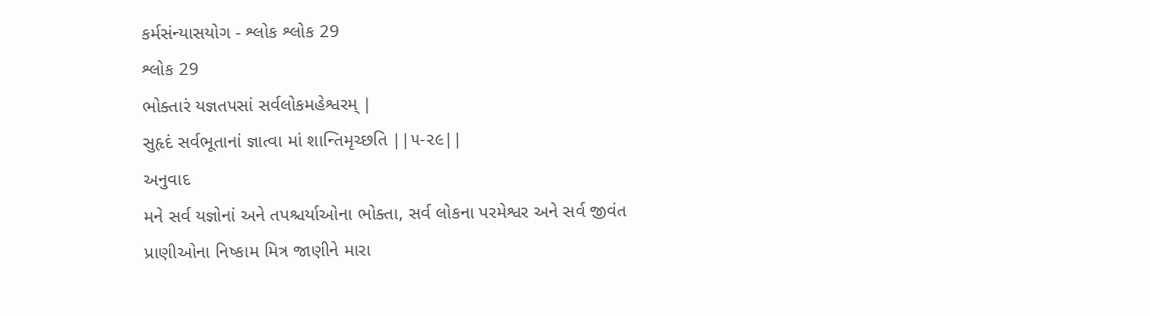કર્મસંન્યાસયોગ - શ્લોક શ્લોક 29
શ્લોક 29
ભોક્તારં યજ્ઞતપસાં સર્વલોકમહેશ્વરમ્ |
સુહૃદં સર્વભૂતાનાં જ્ઞાત્વા માં શાન્તિમૃચ્છતિ ||૫-૨૯||
અનુવાદ
મને સર્વ યજ્ઞોનાં અને તપશ્ચર્યાઓના ભોક્તા, સર્વ લોકના પરમેશ્વર અને સર્વ જીવંત પ્રાણીઓના નિષ્કામ મિત્ર જાણીને મારા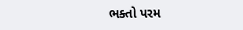ભક્તો પરમ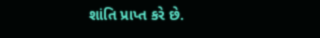શાંતિ પ્રાપ્ત કરે છે.